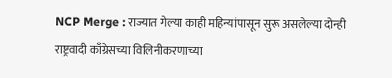NCP Merge : राज्यात गेल्या काही महिन्यांपासून सुरू असलेल्या दोन्ही राष्ट्रवादी काँग्रेसच्या विलिनीकरणाच्या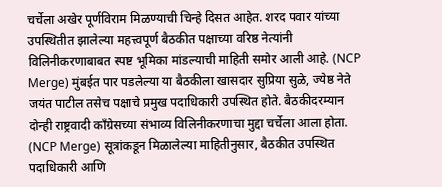चर्चेला अखेर पूर्णविराम मिळण्याची चिन्हे दिसत आहेत. शरद पवार यांच्या उपस्थितीत झालेल्या महत्त्वपूर्ण बैठकीत पक्षाच्या वरिष्ठ नेत्यांनी विलिनीकरणाबाबत स्पष्ट भूमिका मांडल्याची माहिती समोर आली आहे. (NCP Merge) मुंबईत पार पडलेल्या या बैठकीला खासदार सुप्रिया सुळे, ज्येष्ठ नेते जयंत पाटील तसेच पक्षाचे प्रमुख पदाधिकारी उपस्थित होते. बैठकीदरम्यान दोन्ही राष्ट्रवादी काँग्रेसच्या संभाव्य विलिनीकरणाचा मुद्दा चर्चेला आला होता. (NCP Merge) सूत्रांकडून मिळालेल्या माहितीनुसार, बैठकीत उपस्थित पदाधिकारी आणि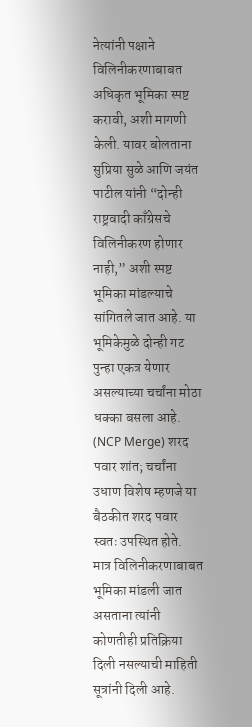नेत्यांनी पक्षाने विलिनीकरणाबाबत अधिकृत भूमिका स्पष्ट करावी, अशी मागणी केली. यावर बोलताना सुप्रिया सुळे आणि जयंत पाटील यांनी “दोन्ही राष्ट्रवादी काँग्रेसचे विलिनीकरण होणार नाही,” अशी स्पष्ट भूमिका मांडल्याचे सांगितले जात आहे. या भूमिकेमुळे दोन्ही गट पुन्हा एकत्र येणार असल्याच्या चर्चांना मोठा धक्का बसला आहे. (NCP Merge) शरद पवार शांत; चर्चांना उधाण विशेष म्हणजे या बैठकीत शरद पवार स्वतः उपस्थित होते. मात्र विलिनीकरणाबाबत भूमिका मांडली जात असताना त्यांनी कोणतीही प्रतिक्रिया दिली नसल्याची माहिती सूत्रांनी दिली आहे.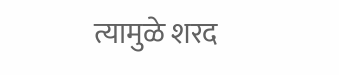त्यामुळे शरद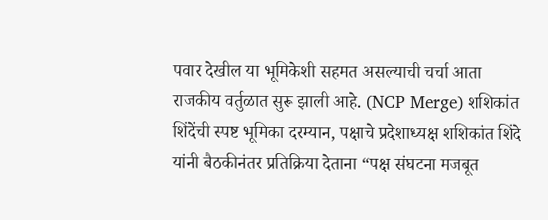पवार देखील या भूमिकेशी सहमत असल्याची चर्चा आता राजकीय वर्तुळात सुरू झाली आहे. (NCP Merge) शशिकांत शिंदेंची स्पष्ट भूमिका दरम्यान, पक्षाचे प्रदेशाध्यक्ष शशिकांत शिंदे यांनी बैठकीनंतर प्रतिक्रिया देताना “पक्ष संघटना मजबूत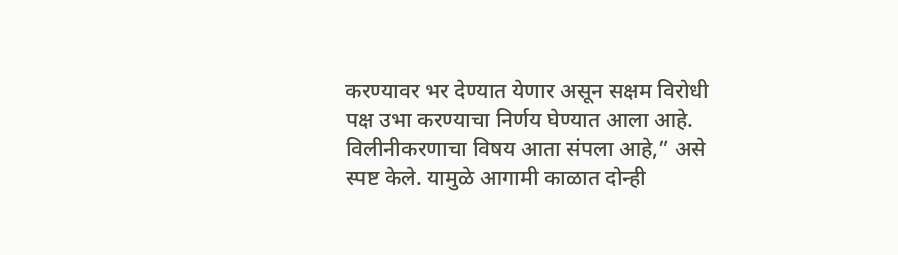करण्यावर भर देण्यात येणार असून सक्षम विरोधी पक्ष उभा करण्याचा निर्णय घेण्यात आला आहे. विलीनीकरणाचा विषय आता संपला आहे,” असे स्पष्ट केले. यामुळे आगामी काळात दोन्ही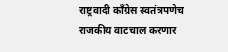राष्ट्रवादी काँग्रेस स्वतंत्रपणेच राजकीय वाटचाल करणार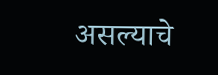असल्याचे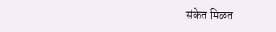संकेत मिळत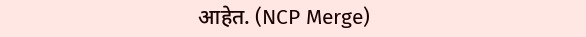आहेत. (NCP Merge)